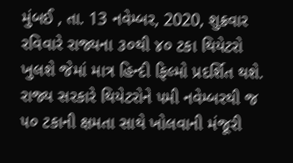મુંબઈ , તા. 13 નવેમ્બર, 2020, શુક્રવાર
રવિવારે રાજ્યના ૩૦થી ૪૦ ટકા થિયેટરો ખુલશે જેમાં માત્ર હિન્દી ફિલ્મો પ્રદર્શિત થશે. રાજ્ય સરકારે થિયેટરોને ૫મી નવેમ્બરથી જ ૫૦ ટકાની ક્ષમતા સાથે ખોલવાની મંજૂરી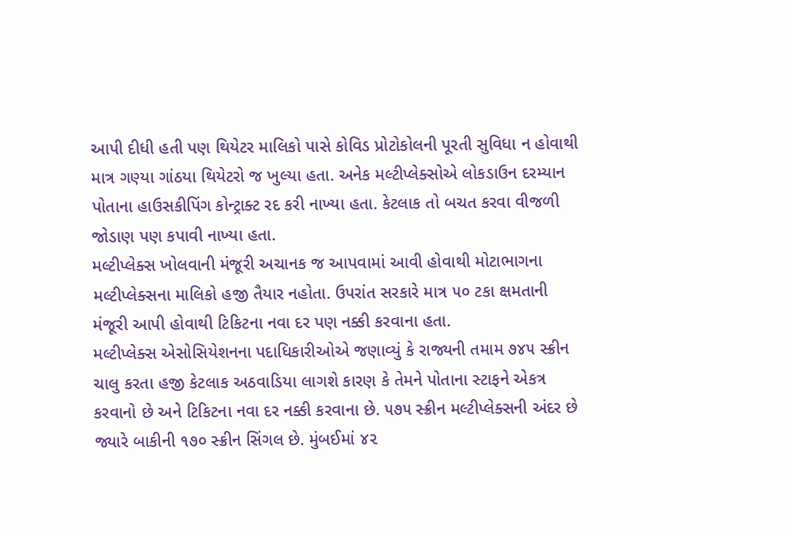આપી દીધી હતી પણ થિયેટર માલિકો પાસે કોવિડ પ્રોટોકોલની પૂરતી સુવિધા ન હોવાથી માત્ર ગણ્યા ગાંઠયા થિયેટરો જ ખુલ્યા હતા. અનેક મલ્ટીપ્લેક્સોએ લોકડાઉન દરમ્યાન પોતાના હાઉસકીપિંગ કોન્ટ્રાક્ટ રદ કરી નાખ્યા હતા. કેટલાક તો બચત કરવા વીજળી જોડાણ પણ કપાવી નાખ્યા હતા.
મલ્ટીપ્લેક્સ ખોલવાની મંજૂરી અચાનક જ આપવામાં આવી હોવાથી મોટાભાગના મલ્ટીપ્લેક્સના માલિકો હજી તૈયાર નહોતા. ઉપરાંત સરકારે માત્ર ૫૦ ટકા ક્ષમતાની મંજૂરી આપી હોવાથી ટિકિટના નવા દર પણ નક્કી કરવાના હતા.
મલ્ટીપ્લેક્સ એસોસિયેશનના પદાધિકારીઓએ જણાવ્યું કે રાજ્યની તમામ ૭૪૫ સ્ક્રીન ચાલુ કરતા હજી કેટલાક અઠવાડિયા લાગશે કારણ કે તેમને પોતાના સ્ટાફને એકત્ર કરવાનો છે અને ટિકિટના નવા દર નક્કી કરવાના છે. ૫૭૫ સ્ક્રીન મલ્ટીપ્લેક્સની અંદર છે જ્યારે બાકીની ૧૭૦ સ્ક્રીન સિંગલ છે. મુંબઈમાં ૪૨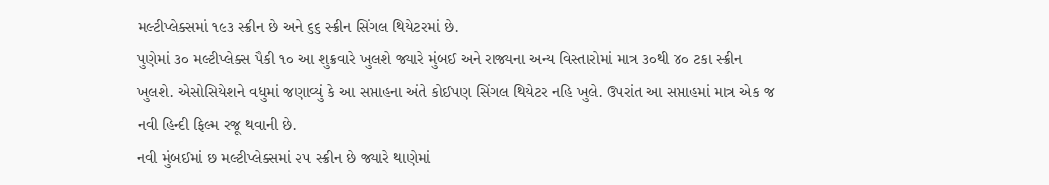મલ્ટીપ્લેક્સમાં ૧૯૩ સ્ક્રીન છે અને ૬૬ સ્ક્રીન સિંગલ થિયેટરમાં છે.
પુણેમાં ૩૦ મલ્ટીપ્લેક્સ પૈકી ૧૦ આ શુક્રવારે ખુલશે જ્યારે મુંબઈ અને રાજ્યના અન્ય વિસ્તારોમાં માત્ર ૩૦થી ૪૦ ટકા સ્ક્રીન ખુલશે. એસોસિયેશને વધુમાં જણાવ્યું કે આ સપ્તાહના અંતે કોઈપણ સિંગલ થિયેટર નહિ ખુલે. ઉપરાંત આ સપ્તાહમાં માત્ર એક જ નવી હિન્દી ફિલ્મ રજૂ થવાની છે.
નવી મુંબઈમાં છ મલ્ટીપ્લેક્સમાં ૨૫ સ્ક્રીન છે જ્યારે થાણેમાં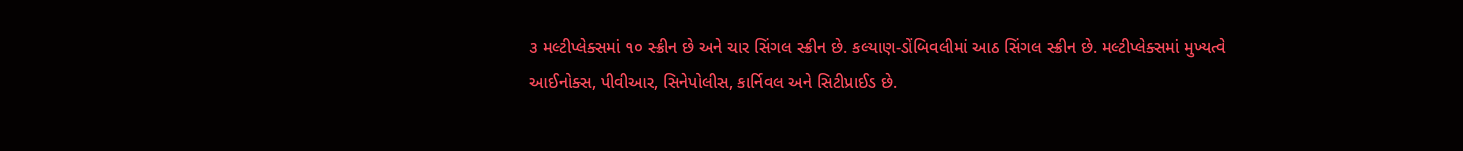૩ મલ્ટીપ્લેક્સમાં ૧૦ સ્ક્રીન છે અને ચાર સિંગલ સ્ક્રીન છે. કલ્યાણ-ડોંબિવલીમાં આઠ સિંગલ સ્ક્રીન છે. મલ્ટીપ્લેક્સમાં મુખ્યત્વે આઈનોક્સ, પીવીઆર, સિનેપોલીસ, કાર્નિવલ અને સિટીપ્રાઈડ છે.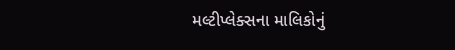મલ્ટીપ્લેક્સના માલિકોનું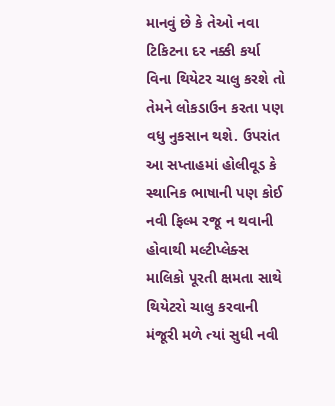માનવું છે કે તેઓ નવા ટિકિટના દર નક્કી કર્યા વિના થિયેટર ચાલુ કરશે તો તેમને લોકડાઉન કરતા પણ વધુ નુકસાન થશે. ઉપરાંત આ સપ્તાહમાં હોલીવૂડ કે સ્થાનિક ભાષાની પણ કોઈ નવી ફિલ્મ રજૂ ન થવાની હોવાથી મલ્ટીપ્લેક્સ માલિકો પૂરતી ક્ષમતા સાથે થિયેટરો ચાલુ કરવાની મંજૂરી મળે ત્યાં સુધી નવી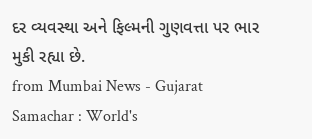દર વ્યવસ્થા અને ફિલ્મની ગુણવત્તા પર ભાર મુકી રહ્યા છે.
from Mumbai News - Gujarat Samachar : World's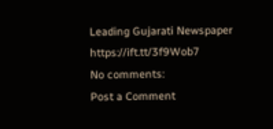Leading Gujarati Newspaper https://ift.tt/3f9Wob7
No comments:
Post a Comment